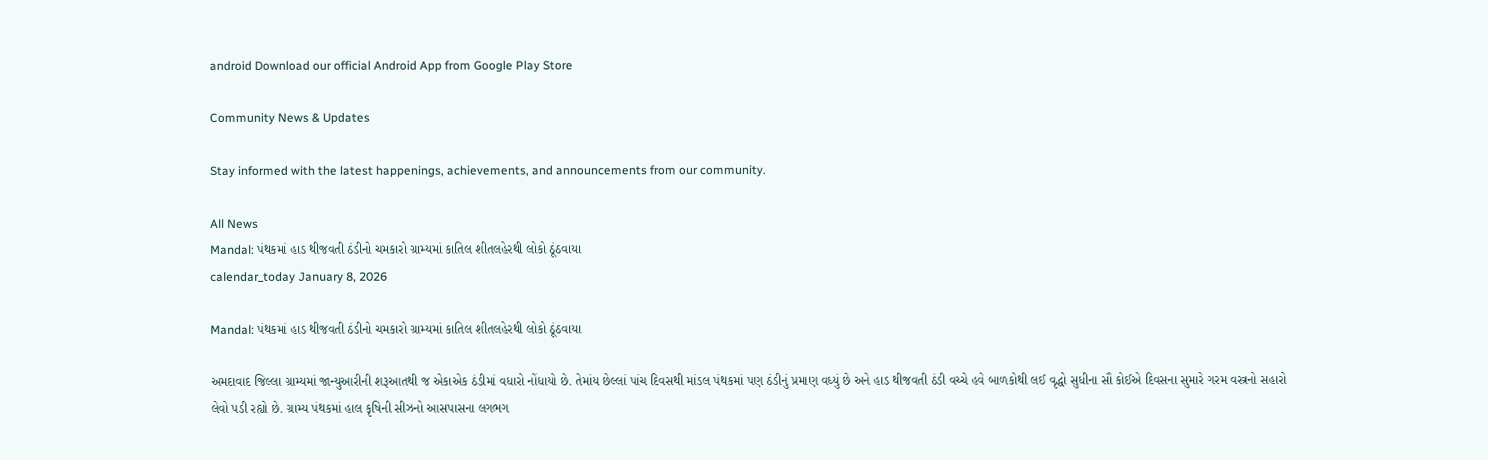android Download our official Android App from Google Play Store

Community News & Updates

Stay informed with the latest happenings, achievements, and announcements from our community.

All News
Mandal: પંથકમાં હાડ થીજવતી ઠંડીનો ચમકારો ગ્રામ્યમાં કાતિલ શીતલહેરથી લોકો ઠૂંઠવાયા
calendar_today January 8, 2026

Mandal: પંથકમાં હાડ થીજવતી ઠંડીનો ચમકારો ગ્રામ્યમાં કાતિલ શીતલહેરથી લોકો ઠૂંઠવાયા

અમદાવાદ જિલ્લા ગ્રામ્યમાં જાન્યુઆરીની શરૂઆતથી જ એકાએક ઠંડીમાં વધારો નોંધાયો છે. તેમાંય છેલ્લાં પાંચ દિવસથી માંડલ પંથકમાં પણ ઠંડીનું પ્રમાણ વધ્યું છે અને હાડ થીજવતી ઠંડી વચ્ચે હવે બાળકોથી લઈ વૃદ્ધો સુધીના સૌ કોઈએ દિવસના સુમારે ગરમ વસ્ત્રનો સહારો લેવો પડી રહ્યો છે. ગ્રામ્ય પંથકમાં હાલ કૃષિની સીઝનો આસપાસના લગભગ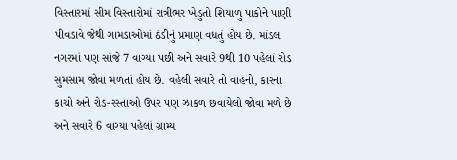વિસ્તારમાં સીમ વિસ્તારોમાં રાત્રીભર ખેડુતો શિયાળુ પાકોને પાણી પીવડાવે જેથી ગામડાઓમાં ઠંડીનું પ્રમાણ વધતું હોય છે. માંડલ નગરમાં પણ સાંજે 7 વાગ્યા પછી અને સવારે 9થી 10 પહેલાં રોડ સુમસામ જોવા મળતાં હોય છે. વહેલી સવારે તો વાહનો, કારના કાચો અને રોડ-રસ્તાઓ ઉપર પણ ઝાકળ છવાયેલો જોવા મળે છે અને સવારે 6 વાગ્યા પહેલાં ગ્રામ્ય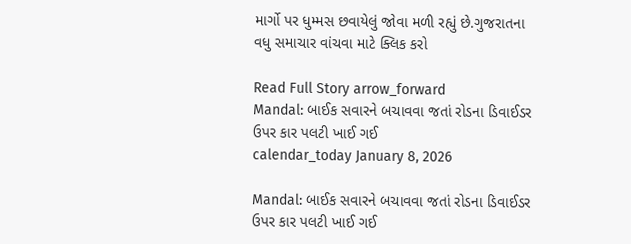માર્ગો પર ધુમ્મસ છવાયેલું જોવા મળી રહ્યું છે.ગુજરાતના વધુ સમાચાર વાંચવા માટે ક્લિક કરો

Read Full Story arrow_forward
Mandal: બાઈક સવારને બચાવવા જતાં રોડના ડિવાઈડર ઉપર કાર પલટી ખાઈ ગઈ
calendar_today January 8, 2026

Mandal: બાઈક સવારને બચાવવા જતાં રોડના ડિવાઈડર ઉપર કાર પલટી ખાઈ ગઈ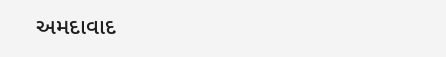અમદાવાદ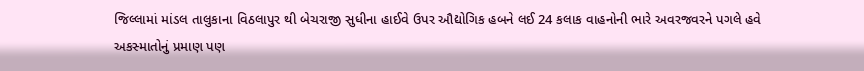જિલ્લામાં માંડલ તાલુકાના વિઠલાપુર થી બેચરાજી સુધીના હાઈવે ઉપર ઔદ્યોગિક હબને લઈ 24 કલાક વાહનોની ભારે અવરજવરને પગલે હવે અકસ્માતોનું પ્રમાણ પણ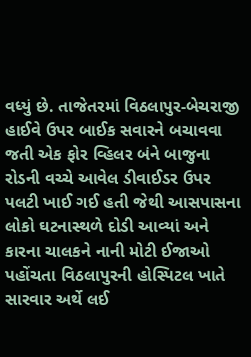વધ્યું છે. તાજેતરમાં વિઠલાપુર-બેચરાજી હાઈવે ઉપર બાઈક સવારને બચાવવા જતી એક ફોર વ્હિલર બંને બાજુના રોડની વચ્ચે આવેલ ડીવાઈડર ઉપર પલટી ખાઈ ગઈ હતી જેથી આસપાસના લોકો ઘટનાસ્થળે દોડી આવ્યાં અને કારના ચાલકને નાની મોટી ઈજાઓ પહોંચતા વિઠલાપુરની હોસ્પિટલ ખાતે સારવાર અર્થે લઈ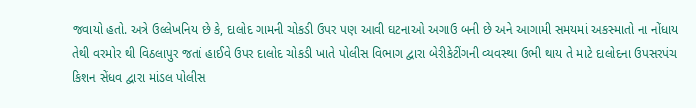જવાયો હતો. અત્રે ઉલ્લેખનિય છે કે, દાલોદ ગામની ચોકડી ઉપર પણ આવી ઘટનાઓ અગાઉ બની છે અને આગામી સમયમાં અકસ્માતો ના નોંધાય તેથી વરમોર થી વિઠલાપુર જતાં હાઈવે ઉપર દાલોદ ચોકડી ખાતે પોલીસ વિભાગ દ્વારા બેરીકેટીંગની વ્યવસ્થા ઉભી થાય તે માટે દાલોદના ઉપસરપંચ કિશન સેંધવ દ્વારા માંડલ પોલીસ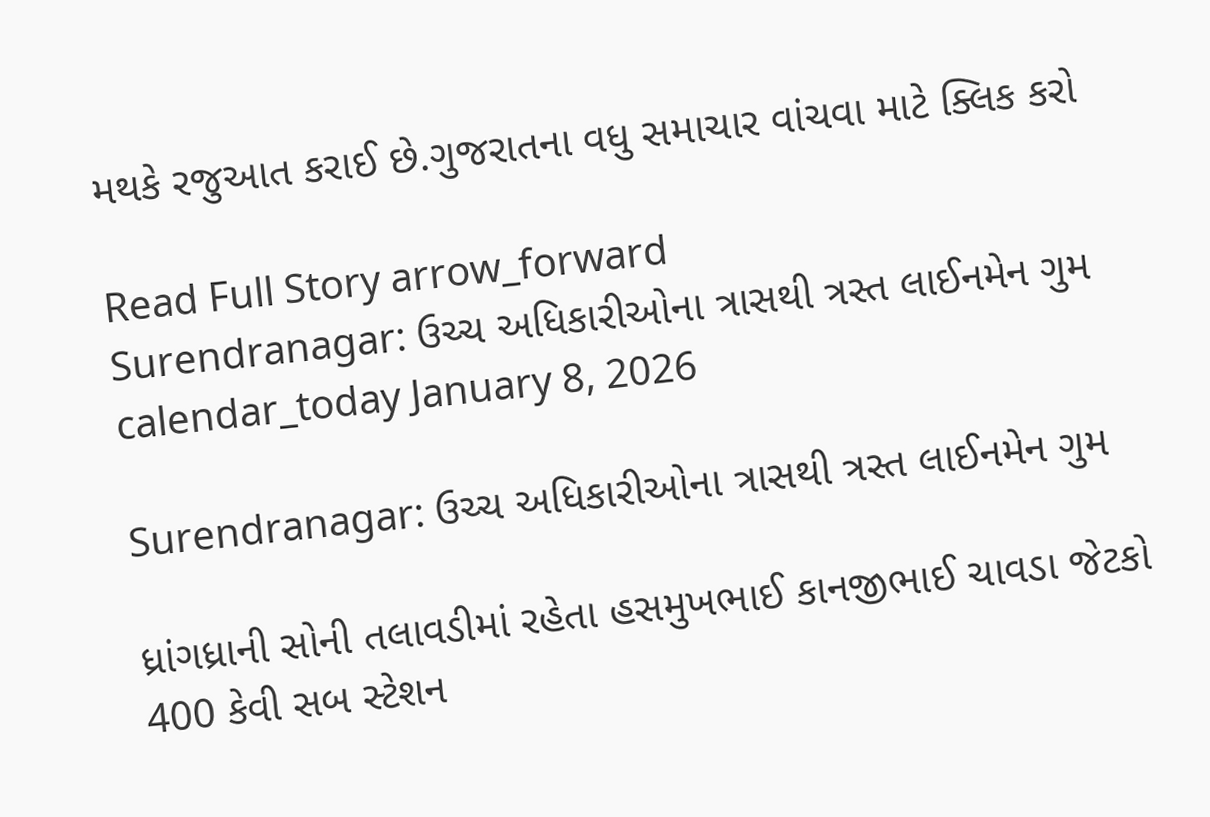મથકે રજુઆત કરાઈ છે.ગુજરાતના વધુ સમાચાર વાંચવા માટે ક્લિક કરો

Read Full Story arrow_forward
Surendranagar: ઉચ્ચ અધિકારીઓના ત્રાસથી ત્રસ્ત લાઈનમેન ગુમ
calendar_today January 8, 2026

Surendranagar: ઉચ્ચ અધિકારીઓના ત્રાસથી ત્રસ્ત લાઈનમેન ગુમ

ધ્રાંગધ્રાની સોની તલાવડીમાં રહેતા હસમુખભાઈ કાનજીભાઈ ચાવડા જેટકો 400 કેવી સબ સ્ટેશન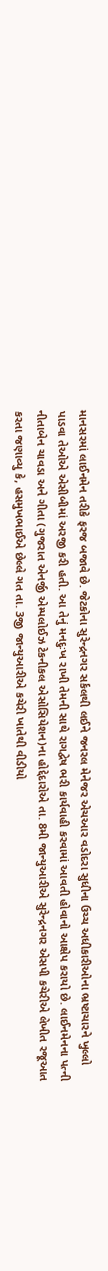માનસરમાં લાઈનમેન તરીકે ફરજ બજાવે છે. જેટકોના સુરેન્દ્રનગર સર્કલથી લઈને જનરલ મેનેજર એચઆર વડોદરા સુધીના ઉચ્ચ અધીકારીઓના ભ્રષ્ટાચારને ખુલ્લો પાડવા તેઓએ એસીબીમાં અરજી કરી હતી. આ તેનું મનદુઃખ રાખી તેમની સાથે રાગદ્વેષ ભરી કાર્યવાહી કરવામાં આવતી હોવાનો આક્ષેપ કરાયો છે. લાઈનમેનના પત્ની નીતાબેન ચાવડા અને ગીતા (ગુજરાત એનર્જી એમ્પલોઈઝ ટેકનીકલ એસોસિયેશન)ના હોદ્દેદારોએ તા. 8મી જાન્યુઆરીએ સુરેન્દ્રનગર એસપી કચેરીએ લેખીત રજૂઆત કરતા જણાવ્યુ કે, હસમુખભાઈએ છેલ્લે ગત તા. 3જી જાન્યુઆરીએ કચેરી ખાતેથી વીડીયો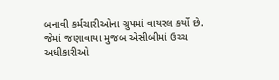બનાવી કર્મચારીઓના ગ્રુપમાં વાયરલ કર્યો છે. જેમાં જણાવાયા મુજબ એસીબીમાં ઉચ્ચ અધીકારીઓ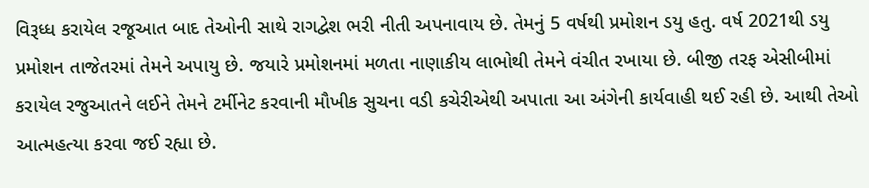વિરૂધ્ધ કરાયેલ રજૂઆત બાદ તેઓની સાથે રાગદ્વેશ ભરી નીતી અપનાવાય છે. તેમનું 5 વર્ષથી પ્રમોશન ડયુ હતુ. વર્ષ 2021થી ડયુ પ્રમોશન તાજેતરમાં તેમને અપાયુ છે. જયારે પ્રમોશનમાં મળતા નાણાકીય લાભોથી તેમને વંચીત રખાયા છે. બીજી તરફ એસીબીમાં કરાયેલ રજુઆતને લઈને તેમને ટર્મીનેટ કરવાની મૌખીક સુચના વડી કચેરીએથી અપાતા આ અંગેની કાર્યવાહી થઈ રહી છે. આથી તેઓ આત્મહત્યા કરવા જઈ રહ્યા છે.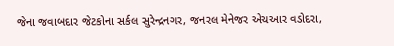જેના જવાબદાર જેટકોના સર્કલ સુરેન્દ્રનગર, જનરલ મેનેજર એચઆર વડોદરા,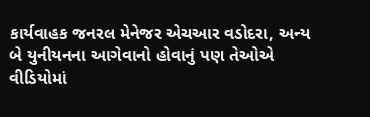કાર્યવાહક જનરલ મેનેજર એચઆર વડોદરા, અન્ય બે યુનીયનના આગેવાનો હોવાનું પણ તેઓએ વીડિયોમાં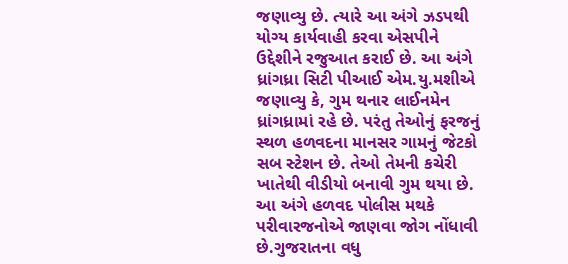જણાવ્યુ છે. ત્યારે આ અંગે ઝડપથી યોગ્ય કાર્યવાહી કરવા એસપીને ઉદ્દેશીને રજુઆત કરાઈ છે. આ અંગે ધ્રાંગધ્રા સિટી પીઆઈ એમ.યુ.મશીએ જણાવ્યુ કે, ગુમ થનાર લાઈનમેન ધ્રાંગધ્રામાં રહે છે. પરંતુ તેઓનું ફરજનું સ્થળ હળવદના માનસર ગામનું જેટકો સબ સ્ટેશન છે. તેઓ તેમની કચેરી ખાતેથી વીડીયો બનાવી ગુમ થયા છે. આ અંગે હળવદ પોલીસ મથકે પરીવારજનોએ જાણવા જોગ નોંધાવી છે.ગુજરાતના વધુ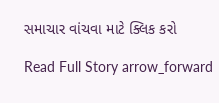સમાચાર વાંચવા માટે ક્લિક કરો

Read Full Story arrow_forward